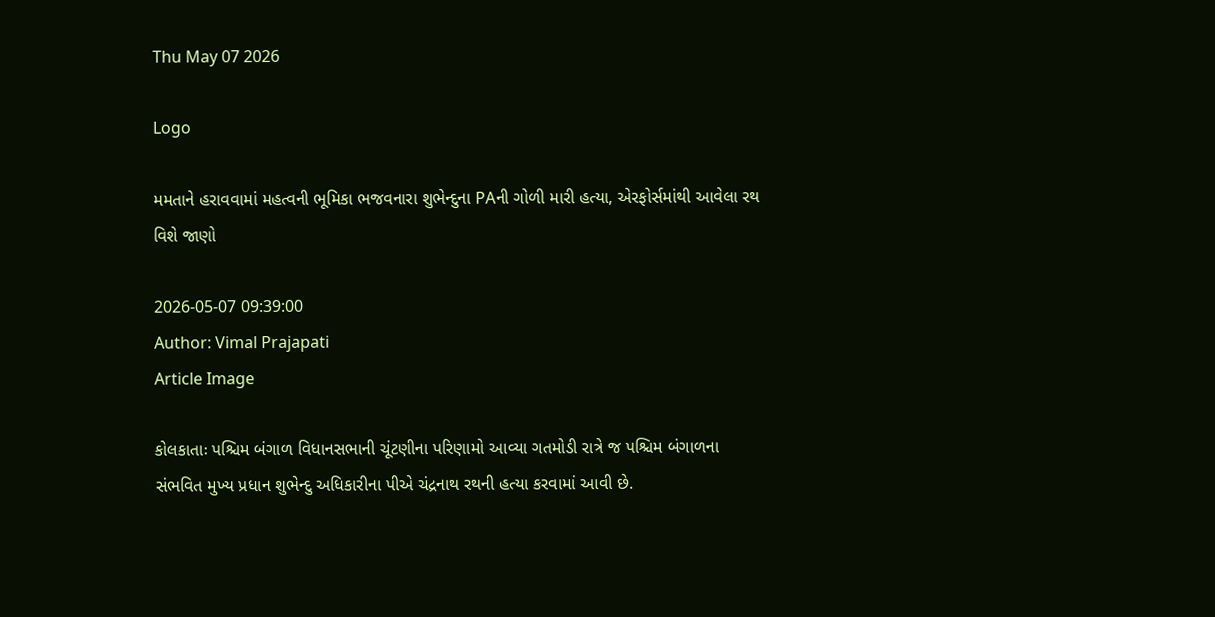Thu May 07 2026

Logo

મમતાને હરાવવામાં મહત્વની ભૂમિકા ભજવનારા શુભેન્દુના PAની ગોળી મારી હત્યા, એરફોર્સમાંથી આવેલા રથ વિશે જાણો

2026-05-07 09:39:00
Author: Vimal Prajapati
Article Image

કોલકાતાઃ પશ્ચિમ બંગાળ વિધાનસભાની ચૂંટણીના પરિણામો આવ્યા ગતમોડી રાત્રે જ પશ્ચિમ બંગાળના સંભવિત મુખ્ય પ્રધાન શુભેન્દુ અધિકારીના પીએ ચંદ્રનાથ રથની હત્યા કરવામાં આવી છે.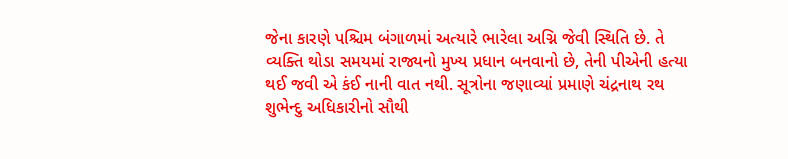જેના કારણે પશ્ચિમ બંગાળમાં અત્યારે ભારેલા અગ્નિ જેવી સ્થિતિ છે. તે વ્યક્તિ થોડા સમયમાં રાજ્યનો મુખ્ય પ્રધાન બનવાનો છે, તેની પીએની હત્યા થઈ જવી એ કંઈ નાની વાત નથી. સૂત્રોના જણાવ્યાં પ્રમાણે ચંદ્રનાથ રથ શુભેન્દુ અધિકારીનો સૌથી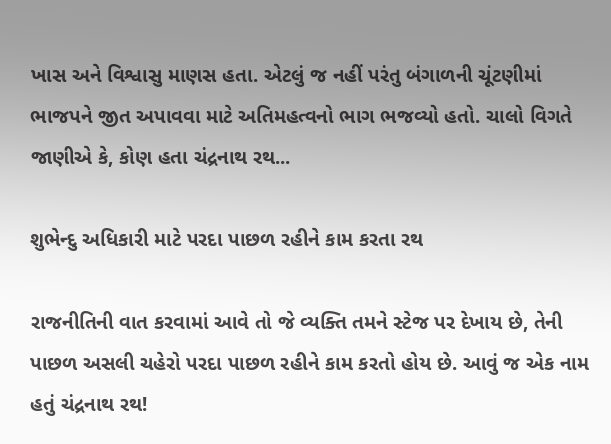ખાસ અને વિશ્વાસુ માણસ હતા. એટલું જ નહીં પરંતુ બંગાળની ચૂંટણીમાં ભાજપને જીત અપાવવા માટે અતિમહત્વનો ભાગ ભજવ્યો હતો. ચાલો વિગતે જાણીએ કે, કોણ હતા ચંદ્રનાથ રથ...

શુભેન્દુ અધિકારી માટે પરદા પાછળ રહીને કામ કરતા રથ

રાજનીતિની વાત કરવામાં આવે તો જે વ્યક્તિ તમને સ્ટેજ પર દેખાય છે, તેની પાછળ અસલી ચહેરો પરદા પાછળ રહીને કામ કરતો હોય છે. આવું જ એક નામ હતું ચંદ્રનાથ રથ!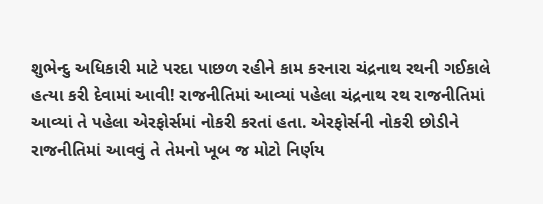શુભેન્દુ અધિકારી માટે પરદા પાછળ રહીને કામ કરનારા ચંદ્રનાથ રથની ગઈકાલે હત્યા કરી દેવામાં આવી! રાજનીતિમાં આવ્યાં પહેલા ચંદ્રનાથ રથ રાજનીતિમાં આવ્યાં તે પહેલા એરફોર્સમાં નોકરી કરતાં હતા. એરફોર્સની નોકરી છોડીને રાજનીતિમાં આવવું તે તેમનો ખૂબ જ મોટો નિર્ણય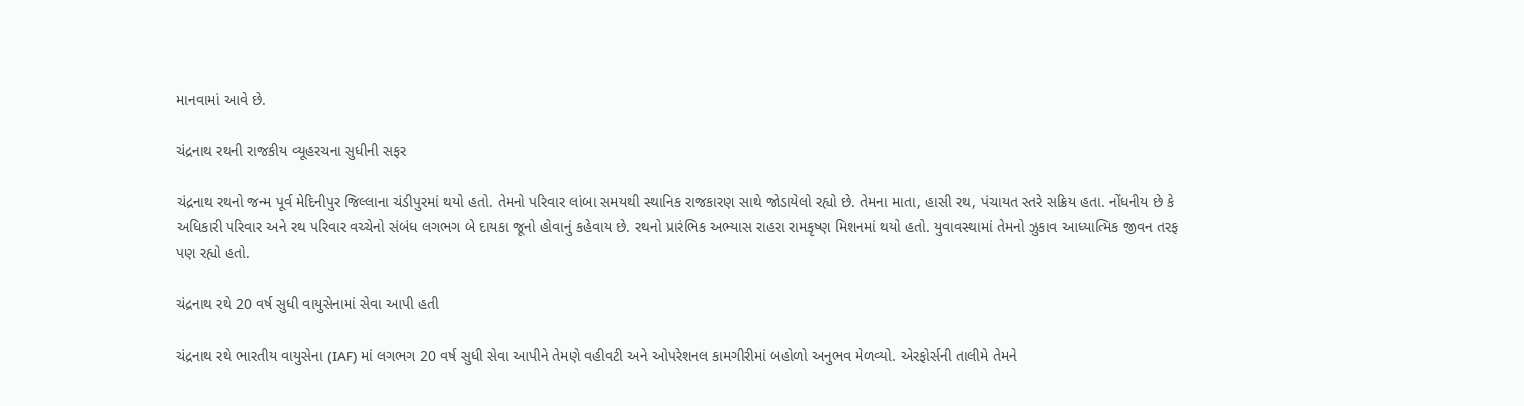માનવામાં આવે છે.

ચંદ્રનાથ રથની રાજકીય વ્યૂહરચના સુધીની સફર

ચંદ્રનાથ રથનો જન્મ પૂર્વ મેદિનીપુર જિલ્લાના ચંડીપુરમાં થયો હતો. તેમનો પરિવાર લાંબા સમયથી સ્થાનિક રાજકારણ સાથે જોડાયેલો રહ્યો છે. તેમના માતા, હાસી રથ, પંચાયત સ્તરે સક્રિય હતા. નોંધનીય છે કે અધિકારી પરિવાર અને રથ પરિવાર વચ્ચેનો સંબંધ લગભગ બે દાયકા જૂનો હોવાનું કહેવાય છે. રથનો પ્રારંભિક અભ્યાસ રાહરા રામકૃષ્ણ મિશનમાં થયો હતો. યુવાવસ્થામાં તેમનો ઝુકાવ આધ્યાત્મિક જીવન તરફ પણ રહ્યો હતો.

ચંદ્રનાથ રથે 20 વર્ષ સુધી વાયુસેનામાં સેવા આપી હતી

ચંદ્રનાથ રથે ભારતીય વાયુસેના (IAF) માં લગભગ 20 વર્ષ સુધી સેવા આપીને તેમણે વહીવટી અને ઓપરેશનલ કામગીરીમાં બહોળો અનુભવ મેળવ્યો. એરફોર્સની તાલીમે તેમને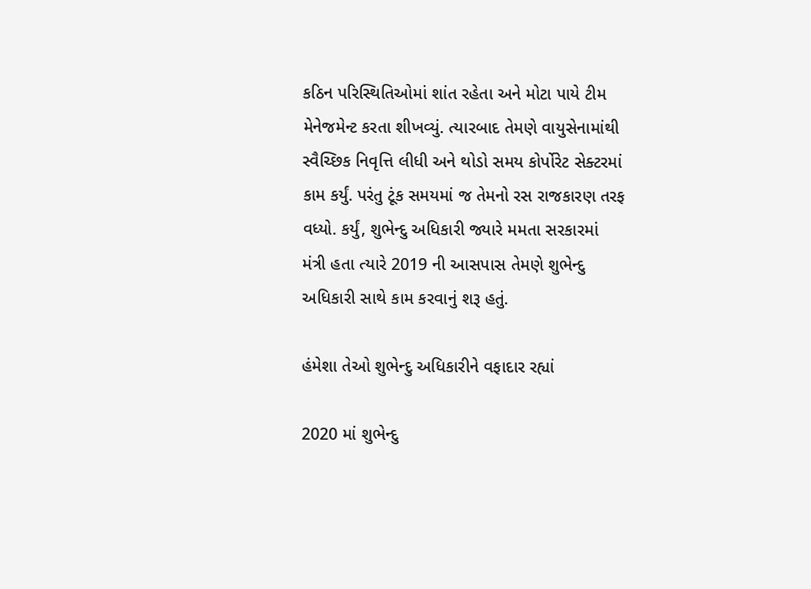કઠિન પરિસ્થિતિઓમાં શાંત રહેતા અને મોટા પાયે ટીમ મેનેજમેન્ટ કરતા શીખવ્યું. ત્યારબાદ તેમણે વાયુસેનામાંથી સ્વૈચ્છિક નિવૃત્તિ લીધી અને થોડો સમય કોર્પોરેટ સેક્ટરમાં કામ કર્યું. પરંતુ ટૂંક સમયમાં જ તેમનો રસ રાજકારણ તરફ વધ્યો. કર્યું, શુભેન્દુ અધિકારી જ્યારે મમતા સરકારમાં મંત્રી હતા ત્યારે 2019 ની આસપાસ તેમણે શુભેન્દુ અધિકારી સાથે કામ કરવાનું શરૂ હતું.

હંમેશા તેઓ શુભેન્દુ અધિકારીને વફાદાર રહ્યાં

2020 માં શુભેન્દુ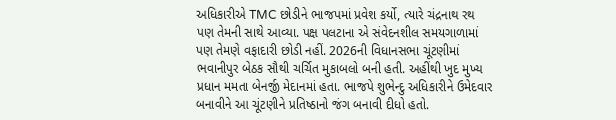અધિકારીએ TMC છોડીને ભાજપમાં પ્રવેશ કર્યો, ત્યારે ચંદ્રનાથ રથ પણ તેમની સાથે આવ્યા. પક્ષ પલટાના એ સંવેદનશીલ સમયગાળામાં પણ તેમણે વફાદારી છોડી નહીં. 2026ની વિધાનસભા ચૂંટણીમાં ભવાનીપુર બેઠક સૌથી ચર્ચિત મુકાબલો બની હતી. અહીંથી ખુદ મુખ્ય પ્રધાન મમતા બેનર્જી મેદાનમાં હતા. ભાજપે શુભેન્દુ અધિકારીને ઉમેદવાર બનાવીને આ ચૂંટણીને પ્રતિષ્ઠાનો જંગ બનાવી દીધો હતો.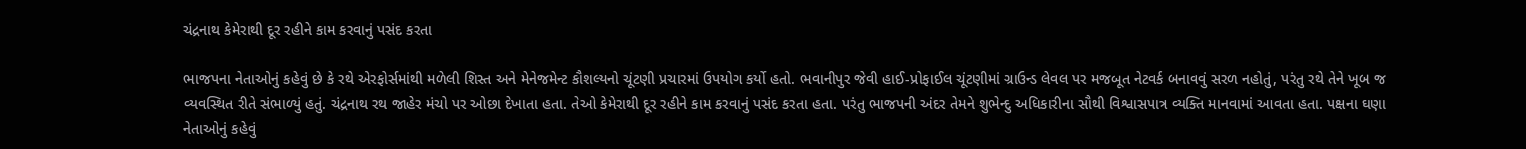ચંદ્રનાથ કેમેરાથી દૂર રહીને કામ કરવાનું પસંદ કરતા

ભાજપના નેતાઓનું કહેવું છે કે રથે એરફોર્સમાંથી મળેલી શિસ્ત અને મેનેજમેન્ટ કૌશલ્યનો ચૂંટણી પ્રચારમાં ઉપયોગ કર્યો હતો. ભવાનીપુર જેવી હાઈ-પ્રોફાઈલ ચૂંટણીમાં ગ્રાઉન્ડ લેવલ પર મજબૂત નેટવર્ક બનાવવું સરળ નહોતું, પરંતુ રથે તેને ખૂબ જ વ્યવસ્થિત રીતે સંભાળ્યું હતું. ચંદ્રનાથ રથ જાહેર મંચો પર ઓછા દેખાતા હતા. તેઓ કેમેરાથી દૂર રહીને કામ કરવાનું પસંદ કરતા હતા. પરંતુ ભાજપની અંદર તેમને શુભેન્દુ અધિકારીના સૌથી વિશ્વાસપાત્ર વ્યક્તિ માનવામાં આવતા હતા. પક્ષના ઘણા નેતાઓનું કહેવું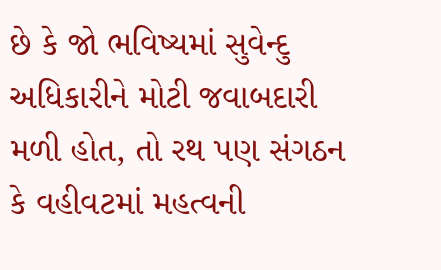છે કે જો ભવિષ્યમાં સુવેન્દુ અધિકારીને મોટી જવાબદારી મળી હોત, તો રથ પણ સંગઠન કે વહીવટમાં મહત્વની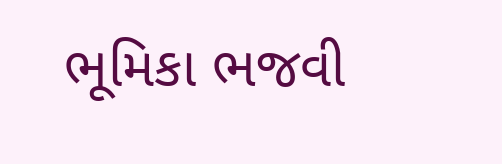ભૂમિકા ભજવી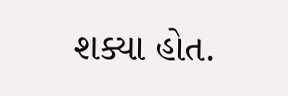શક્યા હોત.